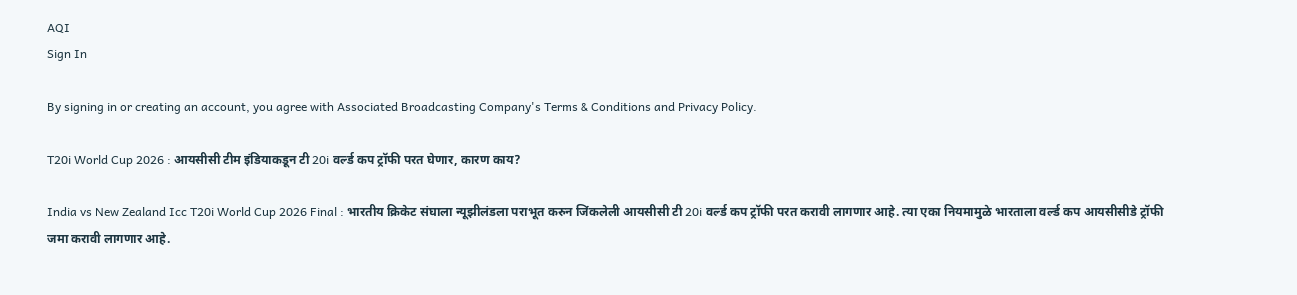AQI
Sign In

By signing in or creating an account, you agree with Associated Broadcasting Company's Terms & Conditions and Privacy Policy.

T20i World Cup 2026 : आयसीसी टीम इंडियाकडून टी 20i वर्ल्ड कप ट्रॉफी परत घेणार, कारण काय?

India vs New Zealand Icc T20i World Cup 2026 Final : भारतीय क्रिकेट संघाला न्यूझीलंडला पराभूत करुन जिंकलेली आयसीसी टी 20i वर्ल्ड कप ट्रॉफी परत करावी लागणार आहे. त्या एका नियमामुळे भारताला वर्ल्ड कप आयसीसीडे ट्रॉफी जमा करावी लागणार आहे.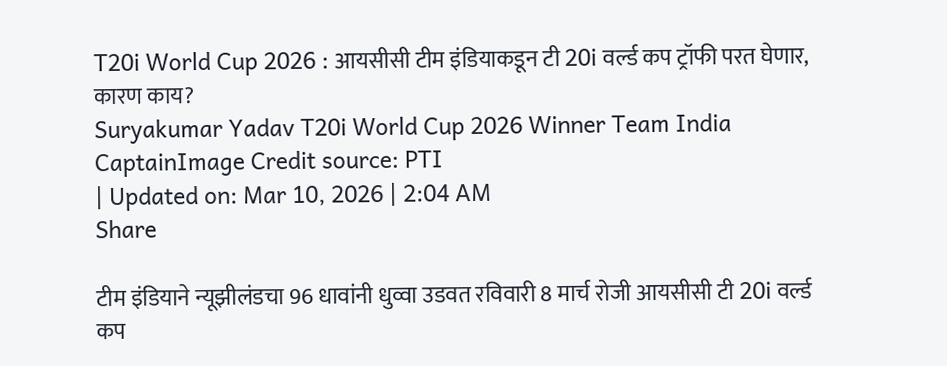T20i World Cup 2026 : आयसीसी टीम इंडियाकडून टी 20i वर्ल्ड कप ट्रॉफी परत घेणार, कारण काय?
Suryakumar Yadav T20i World Cup 2026 Winner Team India CaptainImage Credit source: PTI
| Updated on: Mar 10, 2026 | 2:04 AM
Share

टीम इंडियाने न्यूझीलंडचा 96 धावांनी धुव्वा उडवत रविवारी 8 मार्च रोजी आयसीसी टी 20i वर्ल्ड कप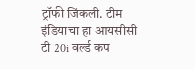ट्रॉफी जिंकली. टीम इंडियाचा हा आयसीसी टी 20i वर्ल्ड कप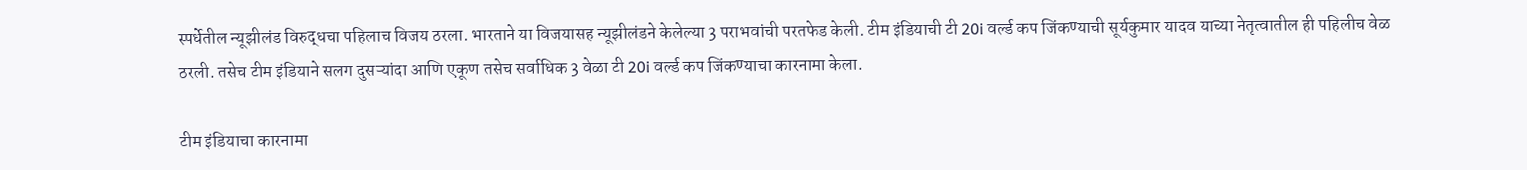स्पर्धेतील न्यूझीलंड विरुद्धचा पहिलाच विजय ठरला. भारताने या विजयासह न्यूझीलंडने केलेल्या 3 पराभवांची परतफेड केली. टीम इंडियाची टी 20i वर्ल्ड कप जिंकण्याची सूर्यकुमार यादव याच्या नेतृत्वातील ही पहिलीच वेळ ठरली. तसेच टीम इंडियाने सलग दुसऱ्यांदा आणि एकूण तसेच सर्वाधिक 3 वेळा टी 20i वर्ल्ड कप जिंकण्याचा कारनामा केला.

टीम इंडियाचा कारनामा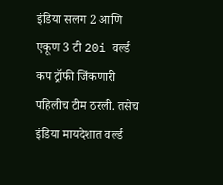इंडिया सलग 2 आणि एकूण 3 टी 20i वर्ल्ड कप ट्रॉफी जिंकणारी पहिलीच टीम ठरली. तसेच इंडिया मायदेशात वर्ल्ड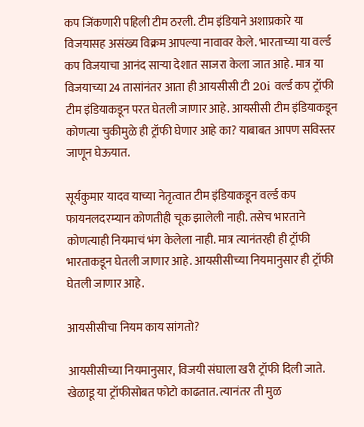कप जिंकणारी पहिली टीम ठरली. टीम इंडियाने अशाप्रकारे या विजयासह असंख्य विक्रम आपल्या नावावर केले. भारताच्या या वर्ल्ड कप विजयाचा आनंद साऱ्या देशात साजरा केला जात आहे. मात्र या विजयाच्या 24 तासांनंतर आता ही आयसीसी टी 20i वर्ल्ड कप ट्रॉफी टीम इंडियाकडून परत घेतली जाणार आहे. आयसीसी टीम इंडियाकडून कोणत्या चुकीमुळे ही ट्रॉफी घेणार आहे का? याबाबत आपण सविस्तर जाणून घेऊयात.

सूर्यकुमार यादव याच्या नेतृत्वात टीम इंडियाकडून वर्ल्ड कप फायनलदरम्यान कोणतीही चूक झालेली नाही. तसेच भारताने कोणत्याही नियमाचं भंग केलेला नाही. मात्र त्यानंतरही ही ट्रॉफी भारताकडून घेतली जाणार आहे. आयसीसीच्या नियमानुसार ही ट्रॉफी घेतली जाणार आहे.

आयसीसीचा नियम काय सांगतो?

आयसीसीच्या नियमानुसार, विजयी संघाला खरी ट्रॉफी दिली जाते. खेळाडू या ट्रॉफीसोबत फोटो काढतात. त्यानंतर ती मुळ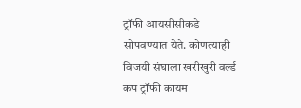ट्रॉफी आयसीसीकडे सोपवण्यात येते. कोणत्याही विजयी संघाला खरीखुरी वर्ल्ड कप ट्रॉफी कायम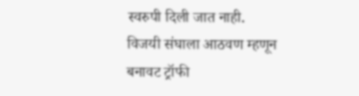स्वरुपी दिली जात नाही. विजयी संघाला आठवण म्हणून बनावट ट्रॉफी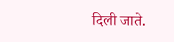दिली जाते.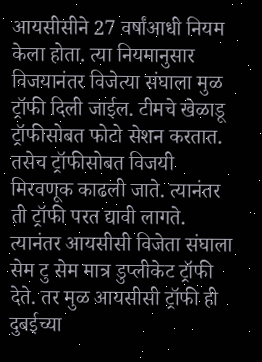आयसीसीने 27 वर्षांआधी नियम केला होता. त्या नियमानुसार विजयानंतर विजेत्या संघाला मुळ ट्रॉफी दिली जाईल. टीमचे खेळाडू ट्रॉफीसोबत फोटो सेशन करतात. तसेच ट्रॉफीसोबत विजयी मिरवणूक काढली जाते. त्यानंतर ती ट्रॉफी परत द्यावी लागते. त्यानंतर आयसीसी विजेता संघाला सेम टु सेम मात्र डुप्लीकेट ट्रॉफी देते. तर मुळ आयसीसी ट्रॉफी ही दुबईच्या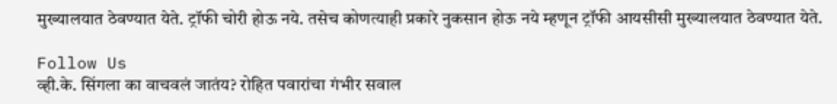मुख्यालयात ठेवण्यात येते. ट्रॉफी चोरी होऊ नये. तसेच कोणत्याही प्रकारे नुकसान होऊ नये म्हणून ट्रॉफी आयसीसी मुख्यालयात ठेवण्यात येते.

Follow Us
व्ही.के. सिंगला का वाचवलं जातंय? रोहित पवारांचा गंभीर सवाल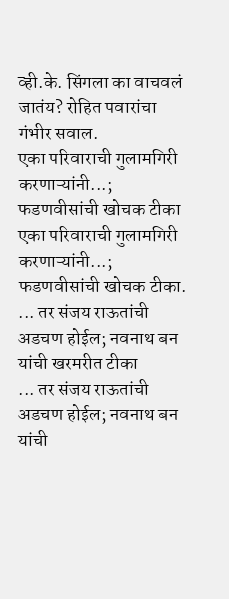व्ही.के. सिंगला का वाचवलं जातंय? रोहित पवारांचा गंभीर सवाल.
एका परिवाराची गुलामगिरी करणाऱ्यांनी...; फडणवीसांची खोचक टीका
एका परिवाराची गुलामगिरी करणाऱ्यांनी...; फडणवीसांची खोचक टीका.
... तर संजय राऊतांची अडचण होईल; नवनाथ बन यांची खरमरीत टीका
... तर संजय राऊतांची अडचण होईल; नवनाथ बन यांची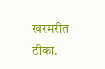खरमरीत टीका.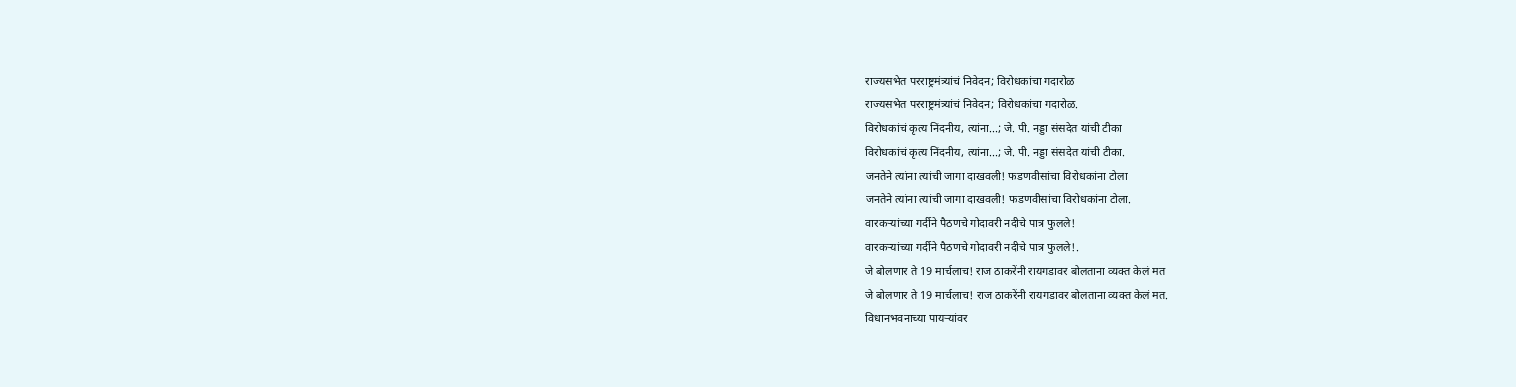राज्यसभेत परराष्ट्रमंत्र्यांचं निवेदन; विरोधकांचा गदारोळ
राज्यसभेत परराष्ट्रमंत्र्यांचं निवेदन; विरोधकांचा गदारोळ.
विरोधकांचं कृत्य निंदनीय, त्यांना...; जे. पी. नड्डा संसदेत यांची टीका
विरोधकांचं कृत्य निंदनीय, त्यांना...; जे. पी. नड्डा संसदेत यांची टीका.
जनतेने त्यांना त्यांची जागा दाखवली! फडणवीसांचा विरोधकांना टोला
जनतेने त्यांना त्यांची जागा दाखवली! फडणवीसांचा विरोधकांना टोला.
वारकऱ्यांच्या गर्दीने पैठणचे गोदावरी नदीचे पात्र फुलले!
वारकऱ्यांच्या गर्दीने पैठणचे गोदावरी नदीचे पात्र फुलले!.
जे बोलणार ते 19 मार्चलाच! राज ठाकरेंनी रायगडावर बोलताना व्यक्त केलं मत
जे बोलणार ते 19 मार्चलाच! राज ठाकरेंनी रायगडावर बोलताना व्यक्त केलं मत.
विधानभवनाच्या पायऱ्यांवर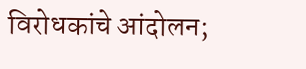विरोधकांचे आंदोलन;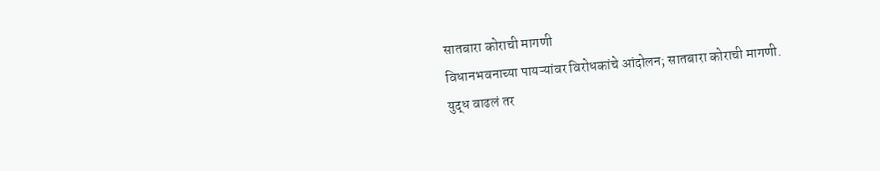सातबारा कोराची मागणी
विधानभवनाच्या पायऱ्यांवर विरोधकांचे आंदोलन; सातबारा कोराची मागणी.
युद्ध वाढलं तर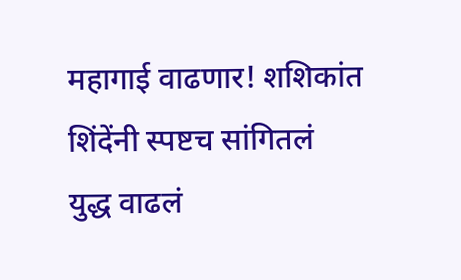महागाई वाढणार! शशिकांत शिंदेंनी स्पष्टच सांगितलं
युद्ध वाढलं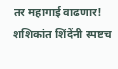तर महागाई वाढणार! शशिकांत शिंदेंनी स्पष्टच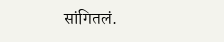सांगितलं.